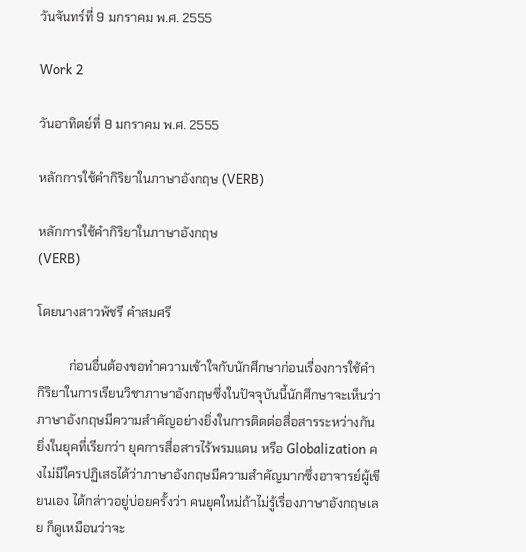วันจันทร์ที่ 9 มกราคม พ.ศ. 2555

Work 2

วันอาทิตย์ที่ 8 มกราคม พ.ศ. 2555

หลักการใช้คำกิริยาในภาษาอังกฤษ (VERB)

หลักการใช้คำกิริยาในภาษาอังกฤษ
(VERB)

โดยนางสาวพัชรี คำสมศรี

          ก่อนอื่นต้องขอทำความเข้าใจกับนักศึกษาก่อนเรื่องการใช้คำกิริยาในการเรียนวิชาภาษาอังกฤษซึ่งในปัจจุบันนี้นักศึกษาจะเห็นว่าภาษาอังกฤษมีความสำคัญอย่างยิ่งในการติดต่อสื่อสารระหว่างกัน ยิ่งในยุคที่เรียกว่า ยุคการสื่อสารไร้พรมแดน หรือ Globalization คงไม่มีใครปฏิเสธได้ว่าภาษาอังกฤษมีความสำคัญมากซึ่งอาจารย์ผู้เขียนเอง ได้กล่าวอยู่บ่อยครั้งว่า คนยุคใหม่ถ้าไม่รู้เรื่องภาษาอังกฤษเลย ก็ดูเหมือนว่าจะ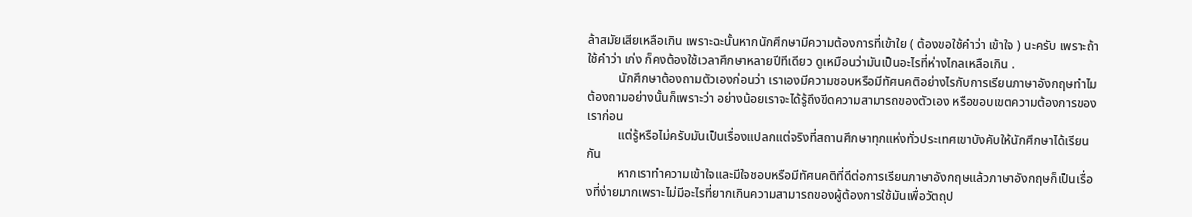ล้าสมัยเสียเหลือเกิน เพราะฉะนั้นหากนักศึกษามีความต้องการที่เข้าใย ( ต้องขอใช้คำว่า เข้าใจ ) นะครับ เพราะถ้าใช้คำว่า เก่ง ก็คงต้องใช้เวลาศึกษาหลายปีทีเดียว ดูเหมือนว่ามันเป็นอะไรที่ห่างไกลเหลือเกิน .
          นักศึกษาต้องถามตัวเองก่อนว่า เราเองมีความชอบหรือมีทัศนคติอย่างไรกับการเรียนภาษาอังกฤษทำไม ต้องถามอย่างนั้นก็เพราะว่า อย่างน้อยเราจะได้รู้ถึงขีดความสามารถของตัวเอง หรือขอบเขตความต้องการของเราก่อน
          แต่รู้หรือไม่ครับมันเป็นเรื่องแปลกแต่จริงที่สถานศึกษาทุกแห่งทั่วประเทศเขาบังคับให้นักศึกษาได้เรียนกัน
          หากเราทำความเข้าใจและมีใจชอบหรือมีทัศนคติที่ดีต่อการเรียนภาษาอังกฤษแล้วภาษาอังกฤษก็เป็นเรื่องที่ง่ายมากเพราะไม่มีอะไรที่ยากเกินความสามารถของผู้ต้องการใช้มันเพื่อวัตถุป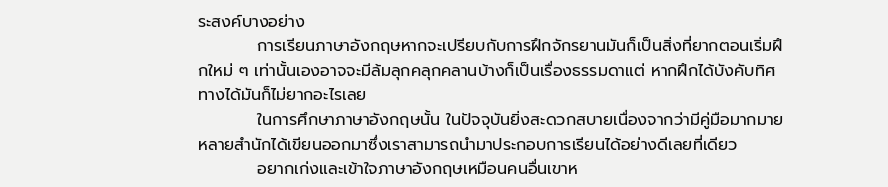ระสงค์บางอย่าง
          การเรียนภาษาอังกฤษหากจะเปรียบกับการฝึกจักรยานมันก็เป็นสิ่งที่ยากตอนเริ่มฝึกใหม่ ๆ เท่านั้นเองอาจจะมีล้มลุกคลุกคลานบ้างก็เป็นเรื่องธรรมดาแต่ หากฝึกได้บังคับทิศทางได้มันก็ไม่ยากอะไรเลย
          ในการศึกษาภาษาอังกฤษนั้น ในปัจจุบันยิ่งสะดวกสบายเนื่องจากว่ามีคู่มือมากมายหลายสำนักได้เขียนออกมาซึ่งเราสามารถนำมาประกอบการเรียนได้อย่างดีเลยที่เดียว
          อยากเก่งและเข้าใจภาษาอังกฤษเหมือนคนอื่นเขาห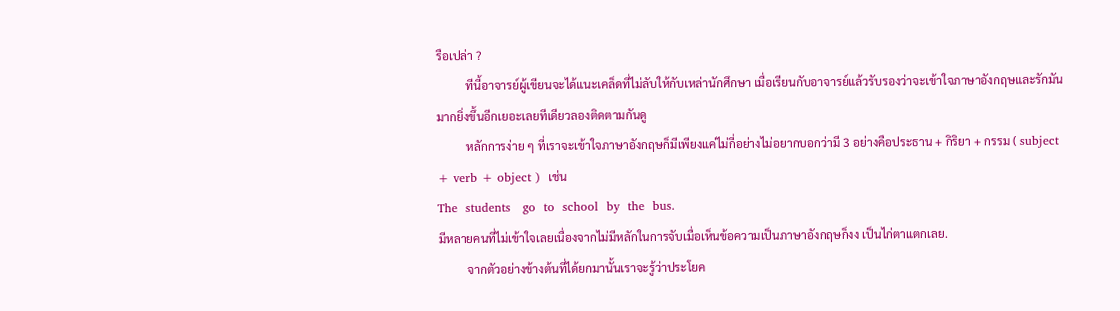รือเปล่า ?
          ทีนี้อาจารย์ผู้เขียนจะได้แนะเคล็ดที่ไม่ลับให้กับเหล่านักศึกษา เมื่อเรียนกับอาจารย์แล้วรับรองว่าจะเข้าใจภาษาอังกฤษและรักมันมากยิ่งขึ้นอีกเยอะเลยทีเดียวลองติดตามกันดู
          หลักการง่าย ๆ ที่เราจะเข้าใจภาษาอังกฤษก็มีเพียงแค่ไม่กี่อย่างไม่อยากบอกว่ามี 3 อย่างคือประธาน + กิริยา + กรรม ( subject + verb + object )  เช่น
The  students   go  to  school  by  the  bus.
มีหลายคนที่ไม่เข้าใจเลยเนื่องจากไม่มีหลักในการจับเมื่อเห็นข้อความเป็นภาษาอังกฤษก็งง เป็นไก่ตาแตกเลย.
          จากตัวอย่างข้างต้นที่ได้ยกมานั้นเราจะรู้ว่าประโยค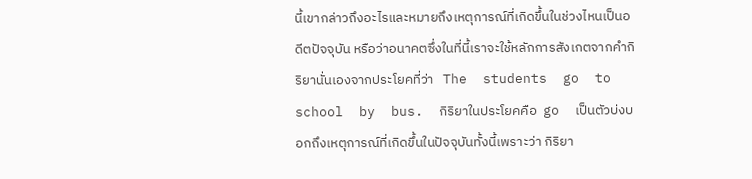นี้เขากล่าวถึงอะไรและหมายถึงเหตุการณ์ที่เกิดขึ้นในช่วงไหนเป็นอดีตปัจจุบัน หรือว่าอนาคตซึ่งในที่นี้เราจะใช้หลักการสังเกตจากคำกิริยานั่นเองจากประโยคที่ว่า   The  students  go  to  school  by  bus.  กิริยาในประโยคคือ  go  เป็นตัวบ่งบอกถึงเหตุการณ์ที่เกิดขึ้นในปัจจุบันทั้งนี้เพราะว่า กิริยา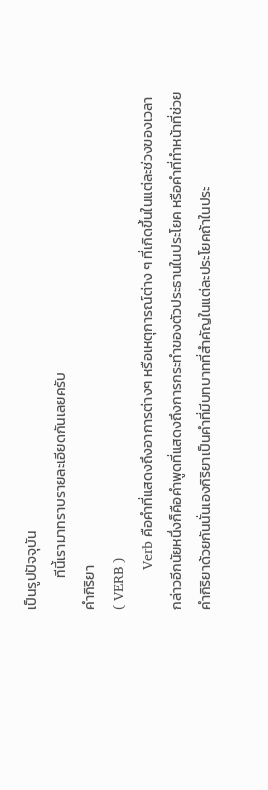เป็นรูปปัจจุบัน
          ทีนี้เรามาทราบรายละเอียดกันเลยครับ
คำกิริยา
( VERB )
          Verb คือคำที่แสดงถึงอาการต่างๆ หรือเหตุการณ์ต่าง ๆ ที่เกิดขึ้นในแต่ละช่วงของเวลา กล่าวอีกนัยหนึ่งก็คือคำพูดที่แสดงถึงการกระทำของตัวประธานในประโยค หรือคำที่ทำหน้าที่ช่วยคำกิริยาด้วยกันนั่นเองกิริยาเป็นคำที่มีบทบาทที่สำคัญในแต่ละประโยคถ้าในประ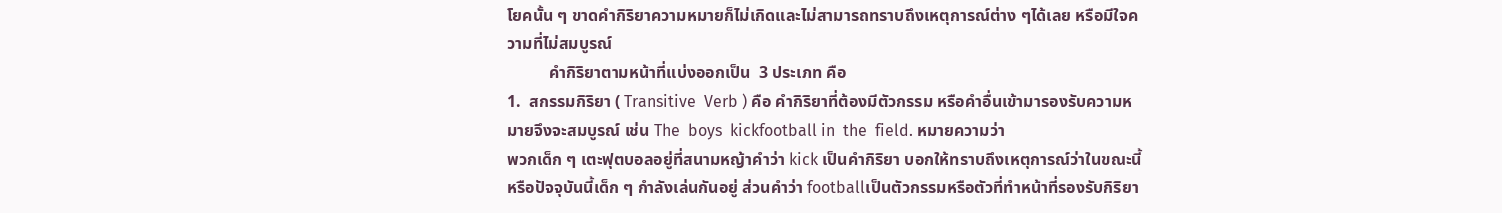โยคนั้น ๆ ขาดคำกิริยาความหมายก็ไม่เกิดและไม่สามารถทราบถึงเหตุการณ์ต่าง ๆได้เลย หรือมีใจความที่ไม่สมบูรณ์
          คำกิริยาตามหน้าที่แบ่งออกเป็น  3 ประเภท คือ
1.  สกรรมกิริยา ( Transitive  Verb ) คือ คำกิริยาที่ต้องมีตัวกรรม หรือคำอื่นเข้ามารองรับความหมายจึงจะสมบูรณ์ เช่น The  boys  kickfootball in  the  field. หมายความว่า
พวกเด็ก ๆ เตะฟุตบอลอยู่ที่สนามหญ้าคำว่า kick เป็นคำกิริยา บอกให้ทราบถึงเหตุการณ์ว่าในขณะนี้หรือปัจจุบันนี้เด็ก ๆ กำลังเล่นกันอยู่ ส่วนคำว่า footballเป็นตัวกรรมหรือตัวที่ทำหน้าที่รองรับกิริยา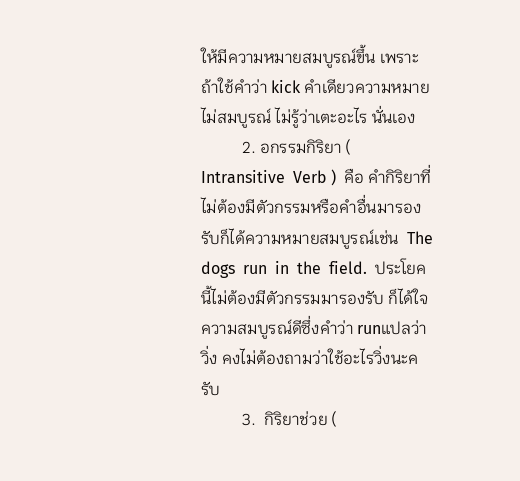ให้มีความหมายสมบูรณ์ขึ้น เพราะถ้าใช้คำว่า kick คำเดียวความหมายไม่สมบูรณ์ ไม่รู้ว่าเตะอะไร นั่นเอง
          2. อกรรมกิริยา ( Intransitive  Verb )  คือ คำกิริยาที่ไม่ต้องมีตัวกรรมหรือคำอื่นมารองรับก็ได้ความหมายสมบูรณ์เช่น  The  dogs  run  in  the  field.  ประโยคนี้ไม่ต้องมีตัวกรรมมารองรับ ก็ได้ใจความสมบูรณ์ดีซึ่งคำว่า runแปลว่า วิ่ง คงไม่ต้องถามว่าใช้อะไรวิ่งนะครับ
          3.  กิริยาช่วย (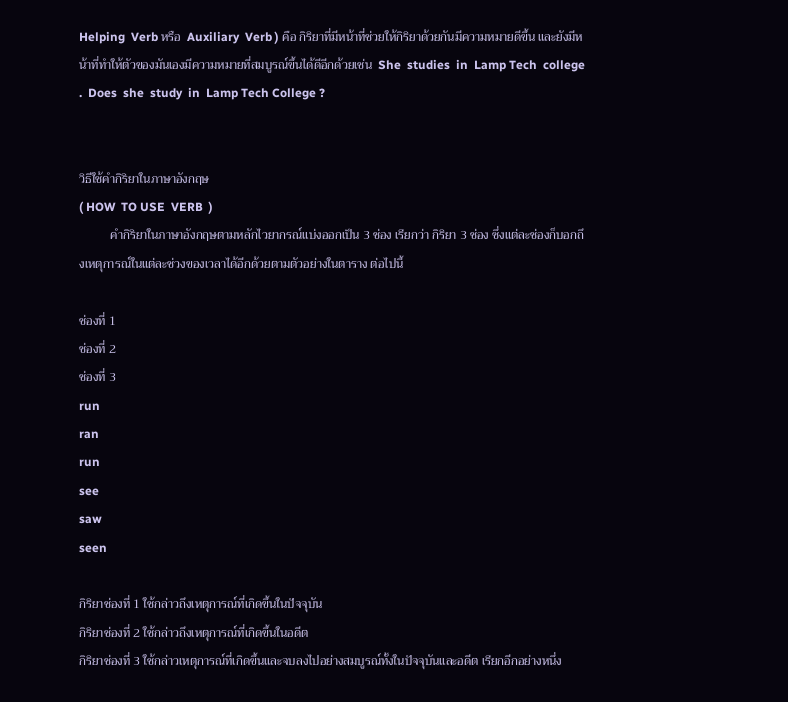Helping  Verb หรือ  Auxiliary  Verb ) คือ กิริยาที่มีหน้าที่ช่วยให้กิริยาด้วยกันมีความหมายดีขึ้น และยังมีหน้าที่ทำให้ตัวของมันเองมีความหมายที่สมบูรณ์ขึ้นได้ดีอีกด้วยเช่น  She  studies  in  Lamp Tech  college .  Does  she  study  in  Lamp Tech College ?


วิธีใช้คำกิริยาในภาษาอังกฤษ
( HOW  TO USE  VERB  )
          คำกิริยาในภาษาอังกฤษตามหลักไวยากรณ์แบ่งออกเป็น 3 ช่อง เรียกว่า กิริยา 3 ช่อง ซึ่งแต่ละช่องก็บอกถึงเหตุการณ์ในแต่ละช่วงของเวลาได้อีกด้วยตามตัวอย่างในตาราง ต่อไปนี้

ช่องที่ 1
ช่องที่ 2
ช่องที่ 3
run
ran
run
see
saw
seen

กิริยาช่องที่ 1 ใช้กล่าวถึงเหตุการณ์ที่เกิดขึ้นในปัจจุบัน
กิริยาช่องที่ 2 ใช้กล่าวถึงเหตุการณ์ที่เกิดขึ้นในอดีต
กิริยาช่องที่ 3 ใช้กล่าวเหตุการณ์ที่เกิดขึ้นและจบลงไปอย่างสมบูรณ์ทั้งในปัจจุบันและอดีต เรียกอีกอย่างหนึ่ง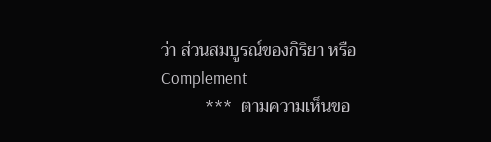ว่า ส่วนสมบูรณ์ของกิริยา หรือ Complement
          ***  ตามความเห็นขอ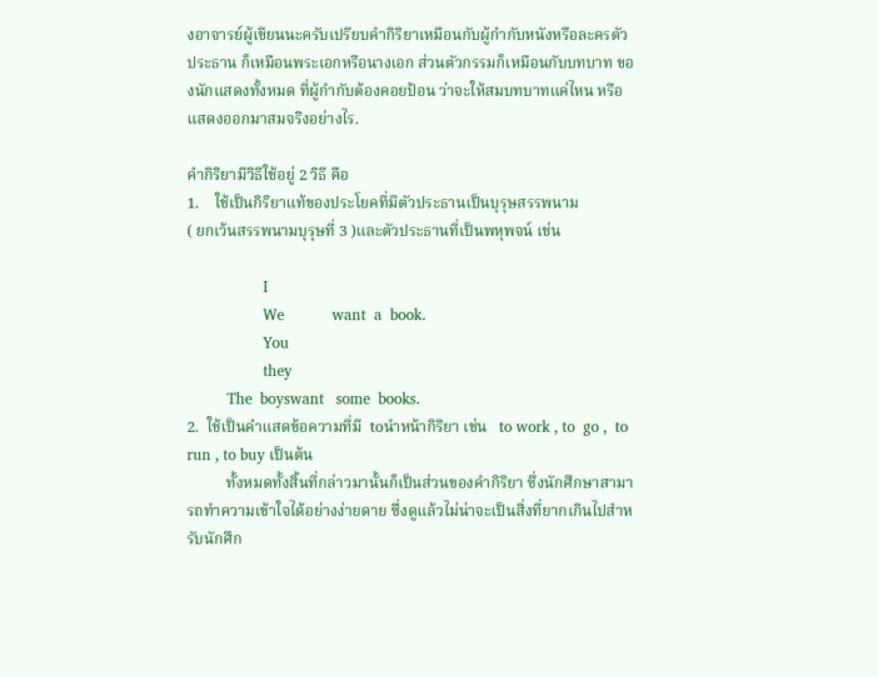งอาจารย์ผู้เขียนนะครับเปรียบคำกิริยาเหมือนกับผู้กำกับหนังหรือละครตัวประธาน ก็เหมือนพระเอกหรือนางเอก ส่วนตัวกรรมก็เหมือนกับบทบาท ของนักแสดงทั้งหมด ที่ผู้กำกับต้องคอยป้อน ว่าจะให้สมบทบาทแค่ไหน หรือแสดงออกมาสมจริงอย่างไร.

คำกิริยามีวิธีใช้อยู่ 2 วิธี คือ
1.    ใช้เป็นกิริยาแท้ของประโยคที่มีตัวประธานเป็นบุรุษสรรพนาม
( ยกเว้นสรรพนามบุรุษที่ 3 )และตัวประธานที่เป็นพหุพจน์ เช่น

                   I
                   We            want  a  book.
                   You
                   they
          The  boyswant   some  books.
2.  ใช้เป็นคำแสดข้อความที่มี  toนำหน้ากิริยา เช่น   to work , to  go ,  to run , to buy เป็นต้น
          ทั้งหมดทั้งสิ้นที่กล่าวมานั้นก็เป็นส่วนของคำกิริยา ซึ่งนักศึกษาสามารถทำความเข้าใจได้อย่างง่ายดาย ซึ่งดูแล้วไม่น่าจะเป็นสิ่งที่ยากเกินไปสำหรับนักศึก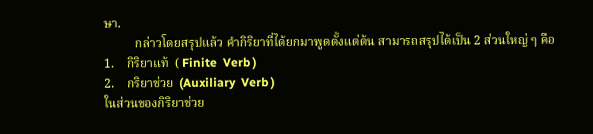ษา.
          กล่าวโดยสรุปแล้ว คำกิริยาที่ได้ยกมาพูดตั้งแต่ต้น สามารถสรุปได้เป็น 2 ส่วนใหญ่ ๆ คือ
1.    กิริยาแท้  ( Finite  Verb )
2.    กริยาช่วย  (Auxiliary  Verb )
ในส่วนของกิริยาช่วย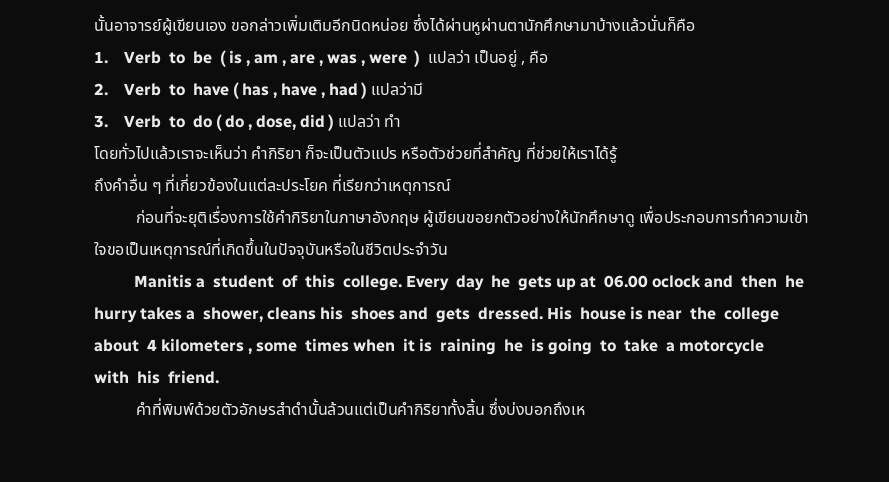นั้นอาจารย์ผู้เขียนเอง ขอกล่าวเพิ่มเติมอีกนิดหน่อย ซึ่งได้ผ่านหูผ่านตานักศึกษามาบ้างแล้วนั่นก็คือ
1.    Verb  to  be  ( is , am , are , was , were  )  แปลว่า เป็นอยู่ , คือ
2.    Verb  to  have ( has , have , had ) แปลว่ามี
3.    Verb  to  do ( do , dose, did ) แปลว่า ทำ
โดยทั่วไปแล้วเราจะเห็นว่า คำกิริยา ก็จะเป็นตัวแปร หรือตัวช่วยที่สำคัญ ที่ช่วยให้เราได้รู้
ถึงคำอื่น ๆ ที่เกี่ยวข้องในแต่ละประโยค ที่เรียกว่าเหตุการณ์
          ก่อนที่จะยุติเรื่องการใช้คำกิริยาในภาษาอังกฤษ ผู้เขียนขอยกตัวอย่างให้นักศึกษาดู เพื่อประกอบการทำความเข้าใจขอเป็นเหตุการณ์ที่เกิดขึ้นในปัจจุบันหรือในชีวิตประจำวัน
          Manitis a  student  of  this  college. Every  day  he  gets up at  06.00 oclock and  then  he hurry takes a  shower, cleans his  shoes and  gets  dressed. His  house is near  the  college  about  4 kilometers , some  times when  it is  raining  he  is going  to  take  a motorcycle  with  his  friend.
          คำที่พิมพ์ด้วยตัวอักษรสำดำนั้นล้วนแต่เป็นคำกิริยาทั้งสิ้น ซึ่งบ่งบอกถึงเห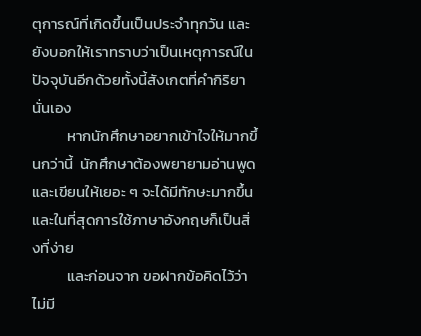ตุการณ์ที่เกิดขึ้นเป็นประจำทุกวัน และยังบอกให้เราทราบว่าเป็นเหตุการณ์ในปัจจุบันอีกด้วยทั้งนี้สังเกตที่คำกิริยานั่นเอง
          หากนักศึกษาอยากเข้าใจให้มากขึ้นกว่านี้  นักศึกษาต้องพยายามอ่านพูด และเขียนให้เยอะ ๆ จะได้มีทักษะมากขึ้น และในที่สุดการใช้ภาษาอังกฤษก็เป็นสิ่งที่ง่าย
          และก่อนจาก ขอฝากข้อคิดไว้ว่า ไม่มี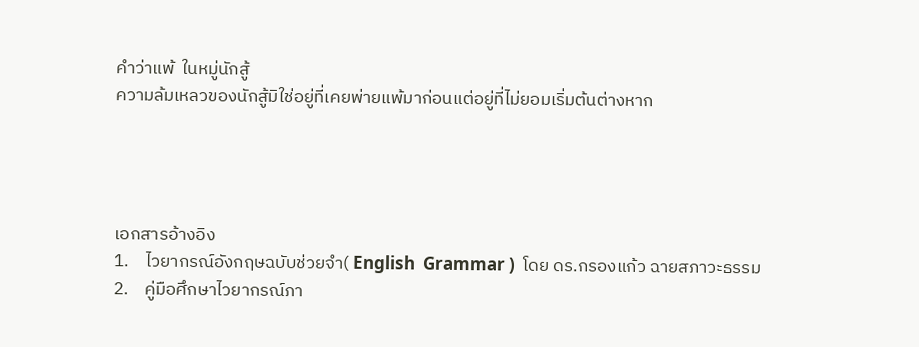คำว่าแพ้  ในหมู่นักสู้
ความล้มเหลวของนักสู้มิใช่อยู่ที่เคยพ่ายแพ้มาก่อนแต่อยู่ที่ไม่ยอมเริ่มต้นต่างหาก




เอกสารอ้างอิง
1.    ไวยากรณ์อังกฤษฉบับช่วยจำ( English  Grammar )  โดย ดร.กรองแก้ว ฉายสภาวะธรรม
2.    คู่มือศึกษาไวยากรณ์ภา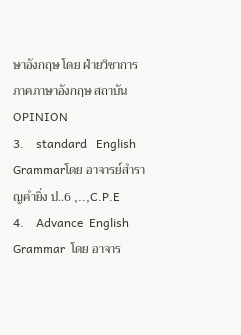ษาอังกฤษ โดย ฝ่ายวิชาการภาคภาษาอังกฤษ สถาบัน OPINION
3.    standard   English  Grammarโดย อาจารย์สำราญคำยิ่ง ป..6 ,..,C.P.E
4.    Advance  English  Grammar  โดย อาจาร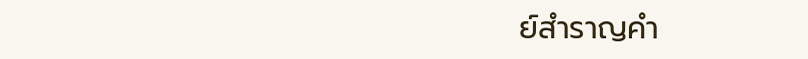ย์สำราญคำ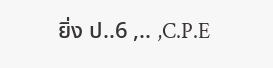ยิ่ง ป..6 ,.. ,C.P.E